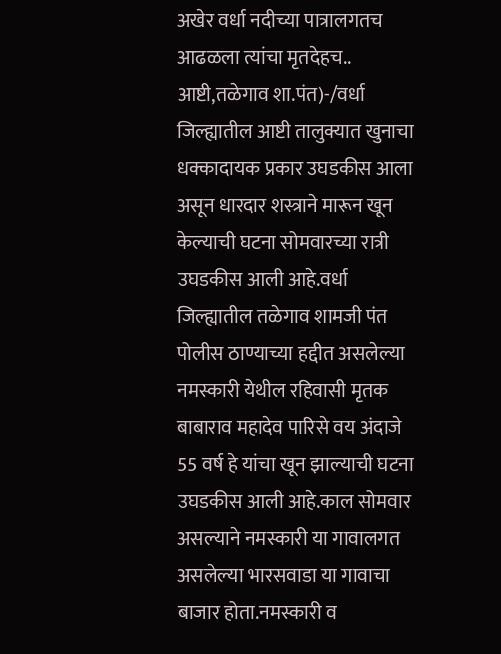अखेर वर्धा नदीच्या पात्रालगतच आढळला त्यांचा मृतदेहच..
आष्टी,तळेगाव शा.पंत)-/वर्धा जिल्ह्यातील आष्टी तालुक्यात खुनाचा धक्कादायक प्रकार उघडकीस आला असून धारदार शस्त्राने मारून खून केल्याची घटना सोमवारच्या रात्री उघडकीस आली आहे.वर्धा जिल्ह्यातील तळेगाव शामजी पंत पोलीस ठाण्याच्या हद्दीत असलेल्या नमस्कारी येथील रहिवासी मृतक बाबाराव महादेव पारिसे वय अंदाजे 55 वर्ष हे यांचा खून झाल्याची घटना उघडकीस आली आहे.काल सोमवार असल्याने नमस्कारी या गावालगत असलेल्या भारसवाडा या गावाचा बाजार होता.नमस्कारी व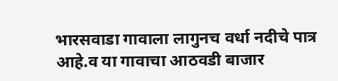भारसवाडा गावाला लागुनच वर्धा नदीचे पात्र आहे.व या गावाचा आठवडी बाजार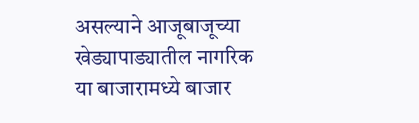असल्याने आजूबाजूच्या खेड्यापाड्यातील नागरिक या बाजारामध्ये बाजार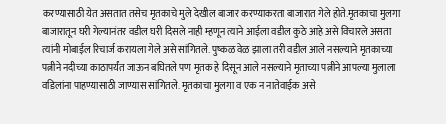करण्यासाठी येत असतात तसेच मृतकाचे मुले देखील बाजार करण्याकरता बाजारात गेले होते.मृतकाचा मुलगा बाजारातून घरी गेल्यानंतर वडील घरी दिसले नाही म्हणून त्याने आईला वडील कुठे आहे असे विचारले असता त्यांनी मोबाईल रिचार्ज करायला गेले असे सांगितले. पुष्कळ वेळ झाला तरी वडील आले नसल्याने मृतकाच्या पत्नीने नदीच्या काठापर्यंत जाऊन बघितले पण मृतक हे दिसून आले नसल्याने मृताच्या पत्नीने आपल्या मुलाला वडिलांना पाहण्यासाठी जाण्यास सांगितले. मृतकाचा मुलगा व एक न नातेवाईक असे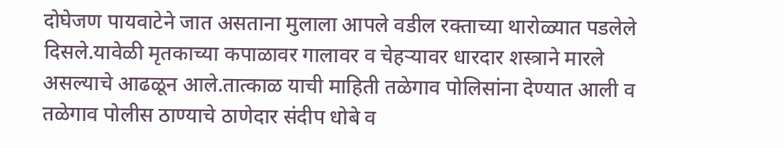दोघेजण पायवाटेने जात असताना मुलाला आपले वडील रक्ताच्या थारोळ्यात पडलेले दिसले.यावेळी मृतकाच्या कपाळावर गालावर व चेहऱ्यावर धारदार शस्त्राने मारले असल्याचे आढळून आले.तात्काळ याची माहिती तळेगाव पोलिसांना देण्यात आली व तळेगाव पोलीस ठाण्याचे ठाणेदार संदीप धोबे व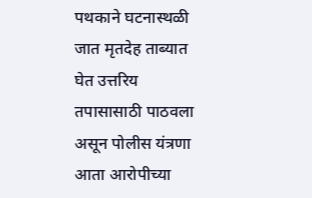पथकाने घटनास्थळी जात मृतदेह ताब्यात घेत उत्तरिय तपासासाठी पाठवला असून पोलीस यंत्रणा आता आरोपीच्या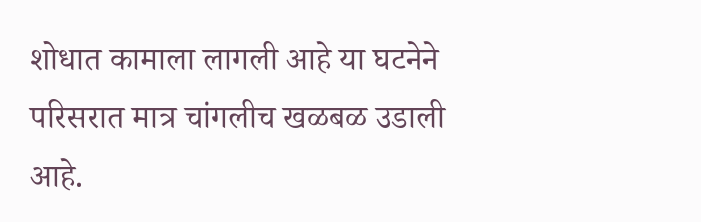शोधात कामाला लागली आहे या घटनेने परिसरात मात्र चांगलीच खळबळ उडाली आहे.